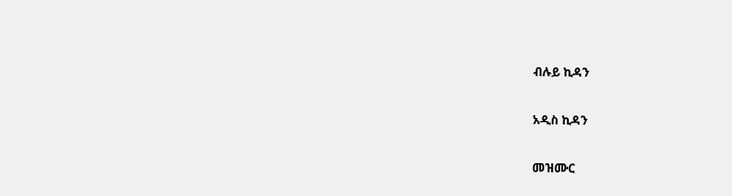ብሉይ ኪዳን

አዲስ ኪዳን

መዝሙር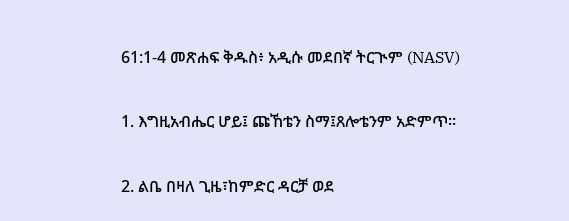61:1-4 መጽሐፍ ቅዱስ፥ አዲሱ መደበኛ ትርጒም (NASV)

1. እግዚአብሔር ሆይ፤ ጩኸቴን ስማ፤ጸሎቴንም አድምጥ።

2. ልቤ በዛለ ጊዜ፣ከምድር ዳርቻ ወደ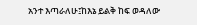አንተ እጣራለሁ፤ከእኔ ይልቅ ከፍ ወዳለው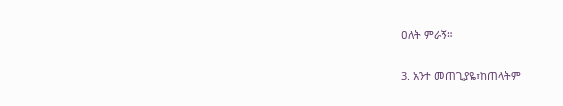ዐለት ምራኝ።

3. አንተ መጠጊያዬ፣ከጠላትም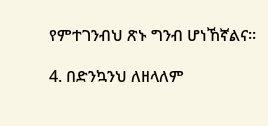የምተገንብህ ጽኑ ግንብ ሆነኸኛልና።

4. በድንኳንህ ለዘላለም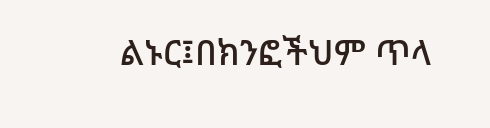ልኑር፤በክንፎችህም ጥላ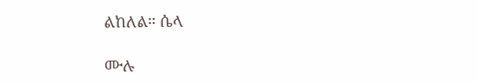ልከለል። ሴላ

ሙሉ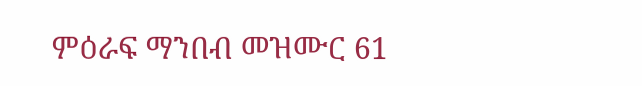ምዕራፍ ማንበብ መዝሙር 61